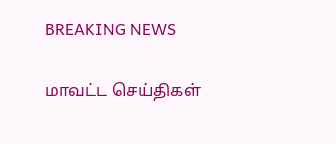BREAKING NEWS

மாவட்ட செய்திகள்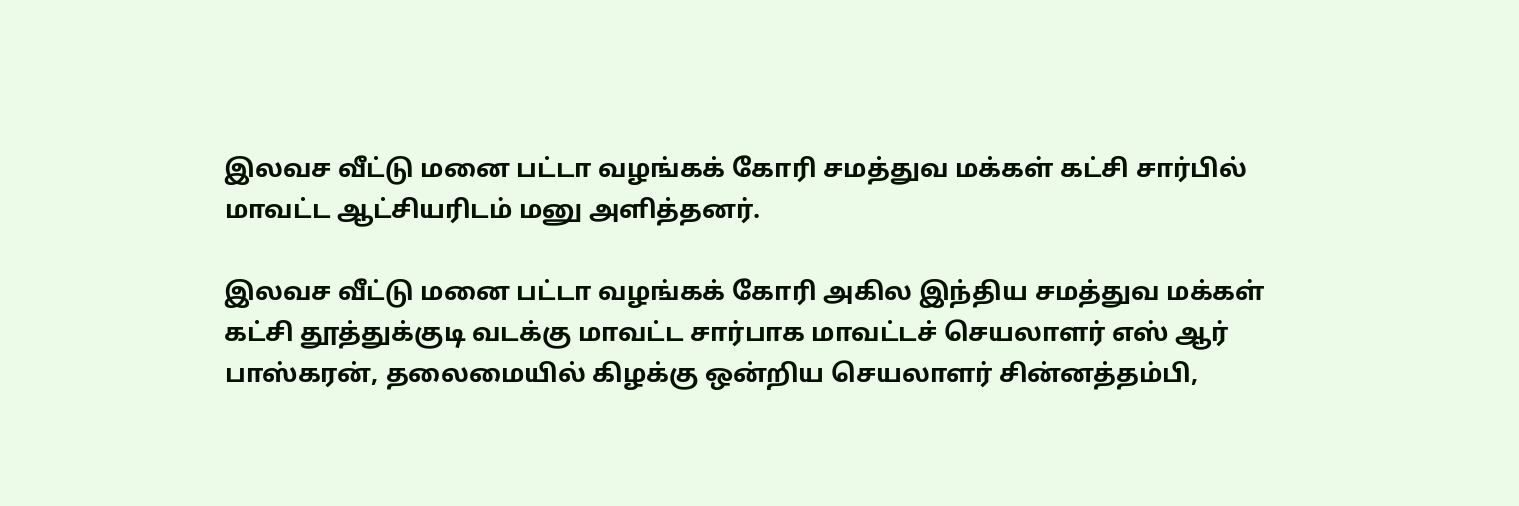இலவச வீட்டு மனை பட்டா வழங்கக் கோரி சமத்துவ மக்கள் கட்சி சார்பில் மாவட்ட ஆட்சியரிடம் மனு அளித்தனர்.

இலவச வீட்டு மனை பட்டா வழங்கக் கோரி அகில இந்திய சமத்துவ மக்கள் கட்சி தூத்துக்குடி வடக்கு மாவட்ட சார்பாக மாவட்டச் செயலாளர் எஸ் ஆர் பாஸ்கரன், தலைமையில் கிழக்கு ஒன்றிய செயலாளர் சின்னத்தம்பி,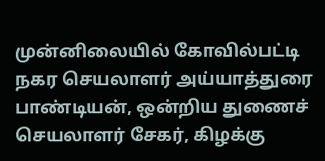முன்னிலையில் கோவில்பட்டி நகர செயலாளர் அய்யாத்துரை பாண்டியன், ஒன்றிய துணைச் செயலாளர் சேகர், கிழக்கு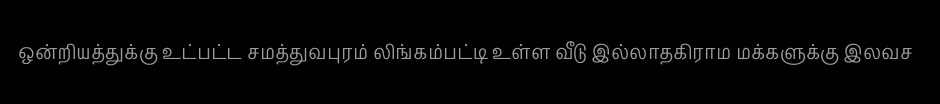ஒன்றியத்துக்கு உட்பட்ட சமத்துவபுரம் லிங்கம்பட்டி உள்ள வீடு இல்லாதகிராம மக்களுக்கு இலவச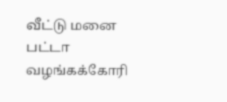வீட்டு மனை பட்டா வழங்கக்கோரி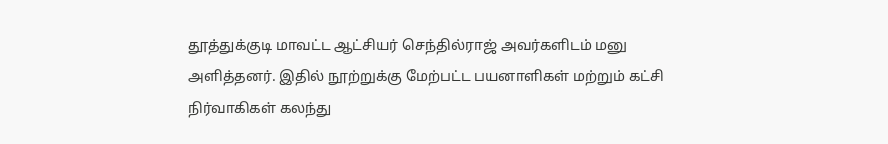தூத்துக்குடி மாவட்ட ஆட்சியர் செந்தில்ராஜ் அவர்களிடம் மனு அளித்தனர். இதில் நூற்றுக்கு மேற்பட்ட பயனாளிகள் மற்றும் கட்சி நிர்வாகிகள் கலந்து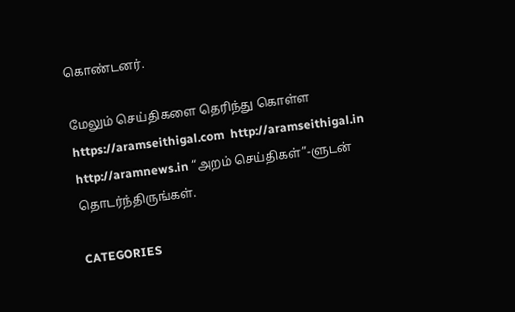கொண்டனர்.

மேலும் செய்திகளை தெரிந்து கொள்ள https://aramseithigal.com  http://aramseithigal.in  http://aramnews.in “அறம் செய்திகள்”-ளுடன் தொடர்ந்திருங்கள்.

CATEGORIES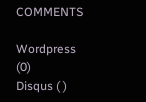COMMENTS

Wordpress (0)
Disqus ( )